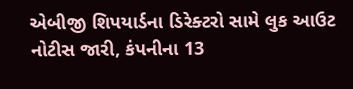એબીજી શિપયાર્ડના ડિરેક્ટરો સામે લુક આઉટ નોટીસ જારી, કંપનીના 13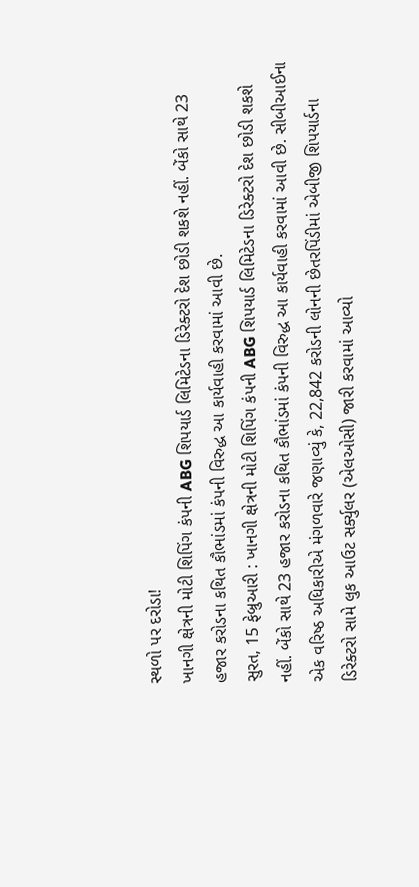સ્થળો પર દરોડા!
ખાનગી ક્ષેત્રની મોટી શિપિંગ કંપની ABG શિપયાર્ડ લિમિટેડના ડિરેક્ટરો દેશ છોડી શકશે નહીં. બેંકો સાથે 23 હજાર કરોડના કથિત કૌભાંડમાં કંપની વિરુદ્ધ આ કાર્યવાહી કરવામાં આવી છે.
સુરત, 15 ફેબ્રુઆરી : ખાનગી ક્ષેત્રની મોટી શિપિંગ કંપની ABG શિપયાર્ડ લિમિટેડના ડિરેક્ટરો દેશ છોડી શકશે નહીં. બેંકો સાથે 23 હજાર કરોડના કથિત કૌભાંડમાં કંપની વિરુદ્ધ આ કાર્યવાહી કરવામાં આવી છે. સીબીઆઈના એક વરિષ્ઠ અધિકારીએ મંગળવારે જણાવ્યું કે, 22,842 કરોડની લોનની છેતરપિંડીમાં એબીજી શિપયાર્ડના ડિરેક્ટરો સામે લુક આઉટ સર્ક્યુલર (એલઓસી) જારી કરવામાં આવ્યો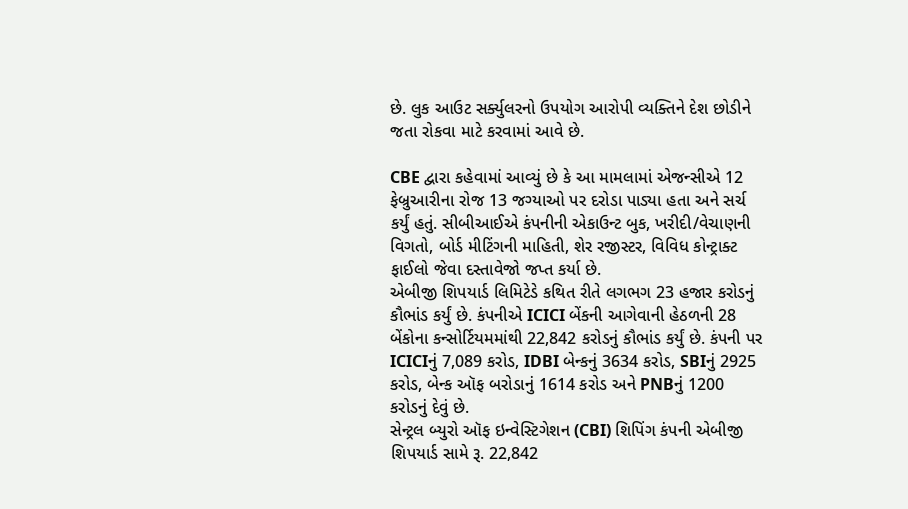છે. લુક આઉટ સર્ક્યુલરનો ઉપયોગ આરોપી વ્યક્તિને દેશ છોડીને જતા રોકવા માટે કરવામાં આવે છે.

CBE દ્વારા કહેવામાં આવ્યું છે કે આ મામલામાં એજન્સીએ 12 ફેબ્રુઆરીના રોજ 13 જગ્યાઓ પર દરોડા પાડ્યા હતા અને સર્ચ કર્યું હતું. સીબીઆઈએ કંપનીની એકાઉન્ટ બુક, ખરીદી/વેચાણની વિગતો, બોર્ડ મીટિંગની માહિતી, શેર રજીસ્ટર, વિવિધ કોન્ટ્રાક્ટ ફાઈલો જેવા દસ્તાવેજો જપ્ત કર્યા છે.
એબીજી શિપયાર્ડ લિમિટેડે કથિત રીતે લગભગ 23 હજાર કરોડનું કૌભાંડ કર્યું છે. કંપનીએ ICICI બેંકની આગેવાની હેઠળની 28 બેંકોના કન્સોર્ટિયમમાંથી 22,842 કરોડનું કૌભાંડ કર્યું છે. કંપની પર ICICIનું 7,089 કરોડ, IDBI બેન્કનું 3634 કરોડ, SBIનું 2925 કરોડ, બેન્ક ઑફ બરોડાનું 1614 કરોડ અને PNBનું 1200 કરોડનું દેવું છે.
સેન્ટ્રલ બ્યુરો ઑફ ઇન્વેસ્ટિગેશન (CBI) શિપિંગ કંપની એબીજી શિપયાર્ડ સામે રૂ. 22,842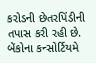કરોડની છેતરપિંડીની તપાસ કરી રહી છે. બેંકોના કન્સોર્ટિયમે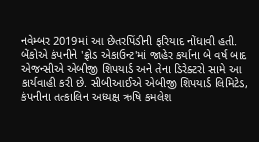નવેમ્બર 2019માં આ છેતરપિંડીની ફરિયાદ નોંધાવી હતી. બેંકોએ કંપનીને 'ફ્રોડ એકાઉન્ટ'માં જાહેર કર્યાના બે વર્ષ બાદ એજન્સીએ એબીજી શિપયાર્ડ અને તેના ડિરેક્ટરો સામે આ કાર્યવાહી કરી છે. સીબીઆઈએ એબીજી શિપયાર્ડ લિમિટેડ, કંપનીના તત્કાલિન અધ્યક્ષ ઋષિ કમલેશ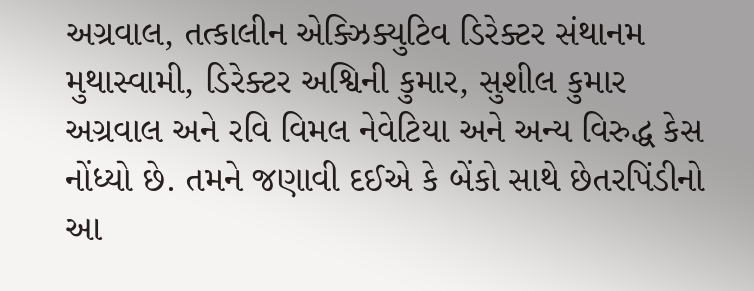અગ્રવાલ, તત્કાલીન એક્ઝિક્યુટિવ ડિરેક્ટર સંથાનમ મુથાસ્વામી, ડિરેક્ટર અશ્વિની કુમાર, સુશીલ કુમાર અગ્રવાલ અને રવિ વિમલ નેવેટિયા અને અન્ય વિરુદ્ધ કેસ નોંધ્યો છે. તમને જણાવી દઈએ કે બેંકો સાથે છેતરપિંડીનો આ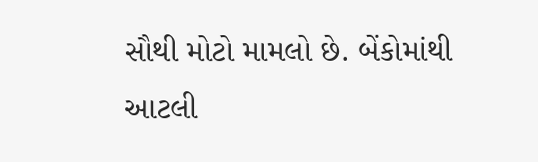સૌથી મોટો મામલો છે. બેંકોમાંથી આટલી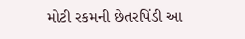મોટી રકમની છેતરપિંડી આ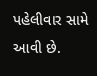પહેલીવાર સામે આવી છે.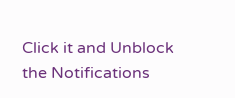Click it and Unblock the Notifications